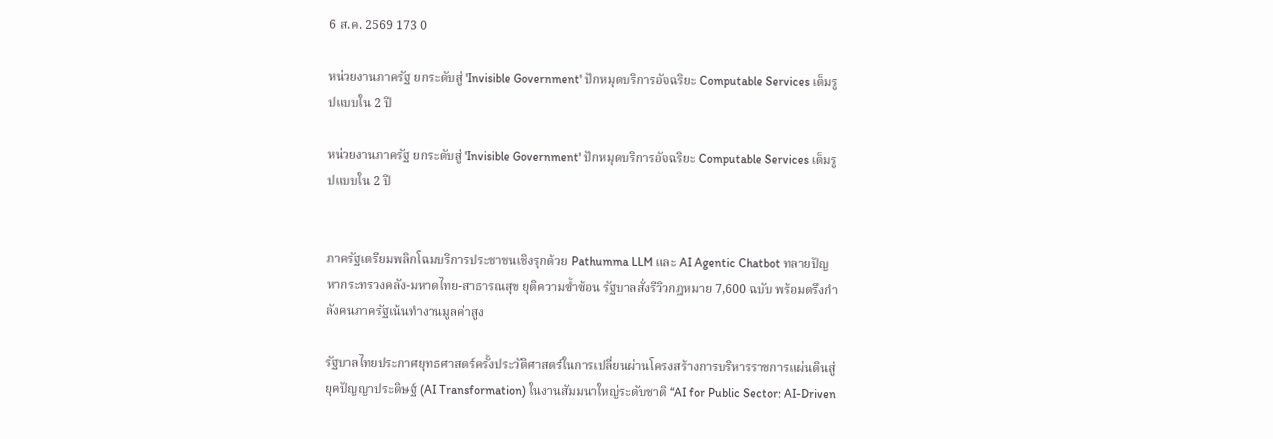6 ส.ค. 2569 173 0

หน่วยงานภาครัฐ ยกระดับสู่ 'Invisible Government' ปักหมุดบริการอัจฉริยะ Computable Services เต็มรูปแบบใน 2 ปี

หน่วยงานภาครัฐ ยกระดับสู่ 'Invisible Government' ปักหมุดบริการอัจฉริยะ Computable Services เต็มรูปแบบใน 2 ปี


ภาครัฐเตรียมพลิกโฉมบริการประชาชนเชิงรุกด้วย Pathumma LLM และ AI Agentic Chatbot ทลายปัญหากระทรวงคลัง-มหาดไทย-สาธารณสุข ยุติความซ้ำซ้อน รัฐบาลสั่งรีวิวกฎหมาย 7,600 ฉบับ พร้อมตรึงกำลังคนภาครัฐเน้นทำงานมูลค่าสูง

รัฐบาลไทยประกาศยุทธศาสตร์ครั้งประวัติศาสตร์ในการเปลี่ยนผ่านโครงสร้างการบริหารราชการแผ่นดินสู่ยุคปัญญาประดิษฐ์ (AI Transformation) ในงานสัมมนาใหญ่ระดับชาติ “AI for Public Sector: AI-Driven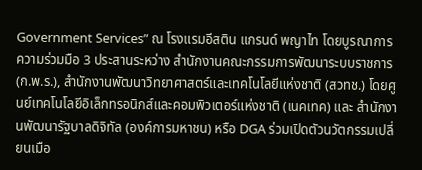Government Services” ณ โรงแรมอีสติน แกรนด์ พญาไท โดยบูรณาการความร่วมมือ 3 ประสานระหว่าง สำนักงานคณะกรรมการพัฒนาระบบราชการ (ก.พ.ร.), สำนักงานพัฒนาวิทยาศาสตร์และเทคโนโลยีแห่งชาติ (สวทช.) โดยศูนย์เทคโนโลยีอิเล็กทรอนิกส์และคอมพิวเตอร์แห่งชาติ (เนคเทค) และ สำนักงานพัฒนารัฐบาลดิจิทัล (องค์การมหาชน) หรือ DGA ร่วมเปิดตัวนวัตกรรมเปลี่ยนเมือ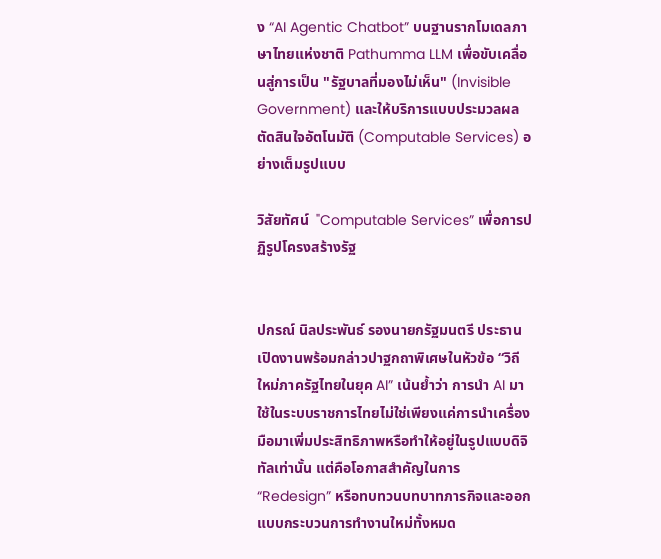ง “AI Agentic Chatbot” บนฐานรากโมเดลภาษาไทยแห่งชาติ Pathumma LLM เพื่อขับเคลื่อนสู่การเป็น "รัฐบาลที่มองไม่เห็น" (Invisible Government) และให้บริการแบบประมวลผลตัดสินใจอัตโนมัติ (Computable Services) อย่างเต็มรูปแบบ

วิสัยทัศน์  "Computable Services” เพื่อการปฏิรูปโครงสร้างรัฐ


ปกรณ์ นิลประพันธ์ รองนายกรัฐมนตรี ประธานเปิดงานพร้อมกล่าวปาฐกถาพิเศษในหัวข้อ “วิถีใหม่ภาครัฐไทยในยุค AI” เน้นย้ำว่า การนำ AI มาใช้ในระบบราชการไทยไม่ใช่เพียงแค่การนำเครื่องมือมาเพิ่มประสิทธิภาพหรือทำให้อยู่ในรูปแบบดิจิทัลเท่านั้น แต่คือโอกาสสำคัญในการ “Redesign” หรือทบทวนบทบาทภารกิจและออกแบบกระบวนการทำงานใหม่ทั้งหมด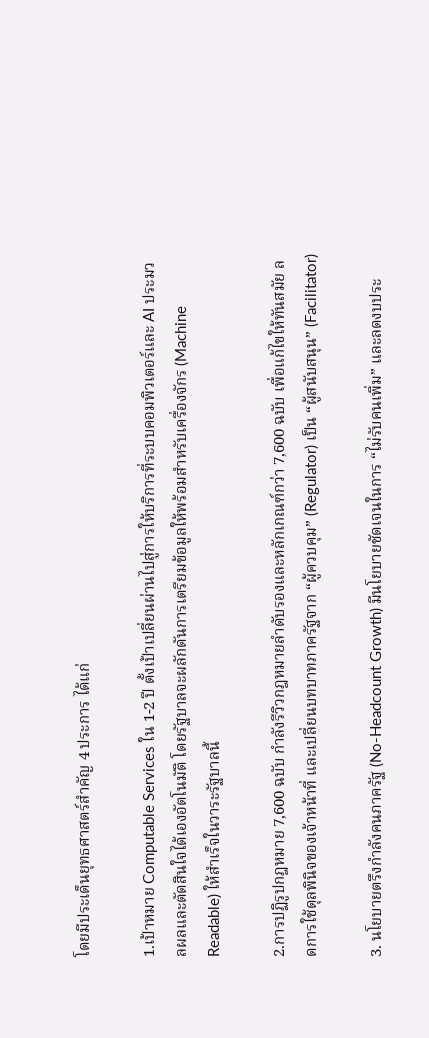โดยมีประเด็นยุทธศาสตร์สำคัญ 4 ประการ ได้แก่

1.เป้าหมาย Computable Services ใน 1-2 ปี ตั้งเป้าเปลี่ยนผ่านไปสู่การให้บริการที่ระบบคอมพิวเตอร์และ AI ประมวลผลและตัดสินใจได้เองอัตโนมัติ โดยรัฐบาลจะผลักดันการเตรียมข้อมูลให้พร้อมสำหรับเครื่องจักร (Machine Readable) ให้สำเร็จในวาระรัฐบาลนี้

2.การปฏิรูปกฎหมาย 7,600 ฉบับ กำลังรีวิวกฎหมายลำดับรองและหลักเกณฑ์กว่า 7,600 ฉบับ เพื่อแก้ไขให้ทันสมัย ลดการใช้ดุลพินิจของเจ้าหน้าที่ และเปลี่ยนบทบาทภาครัฐจาก “ผู้ควบคุม” (Regulator) เป็น “ผู้สนับสนุน” (Facilitator)

3. นโยบายตรึงกำลังคนภาครัฐ (No-Headcount Growth) มีนโยบายชัดเจนในการ “ไม่รับคนเพิ่ม” และลดงบประ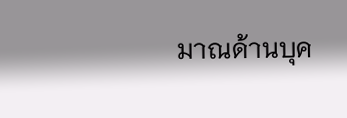มาณด้านบุค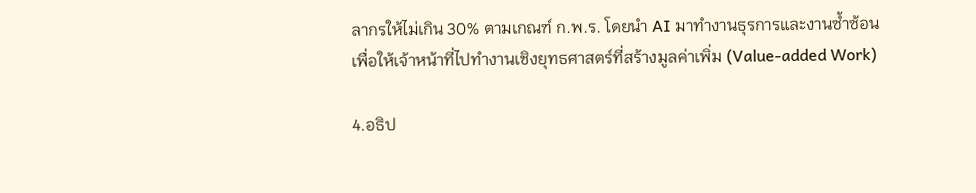ลากรให้ไม่เกิน 30% ตามเกณฑ์ ก.พ.ร. โดยนำ AI มาทำงานธุรการและงานซ้ำซ้อน เพื่อให้เจ้าหน้าที่ไปทำงานเชิงยุทธศาสตร์ที่สร้างมูลค่าเพิ่ม (Value-added Work)

4.อธิป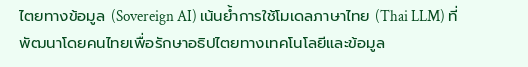ไตยทางข้อมูล (Sovereign AI) เน้นย้ำการใช้โมเดลภาษาไทย (Thai LLM) ที่พัฒนาโดยคนไทยเพื่อรักษาอธิปไตยทางเทคโนโลยีและข้อมูล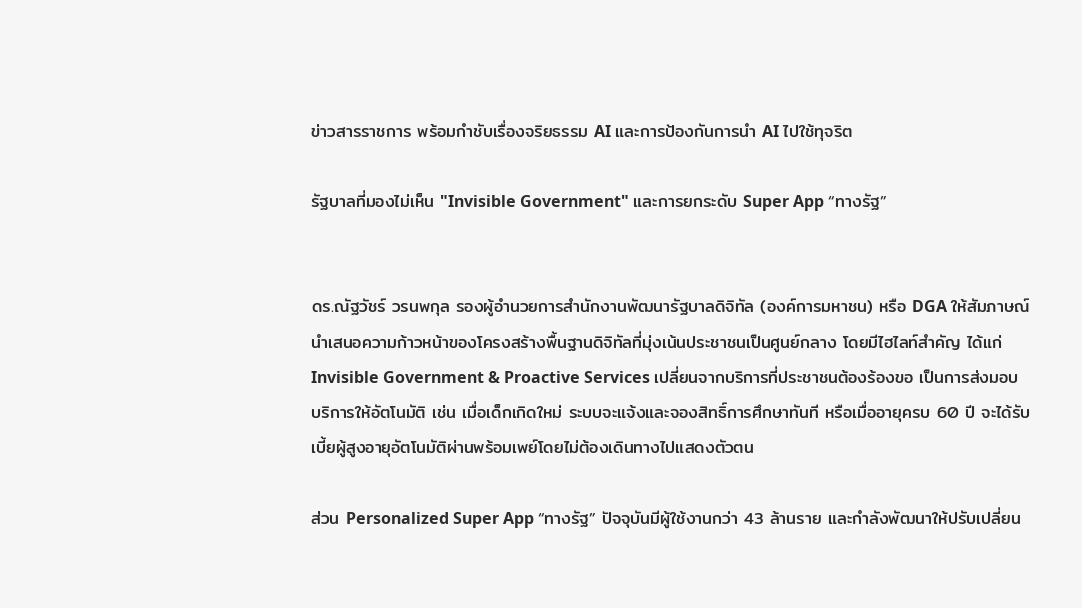ข่าวสารราชการ พร้อมกำชับเรื่องจริยธรรม AI และการป้องกันการนำ AI ไปใช้ทุจริต

รัฐบาลที่มองไม่เห็น "Invisible Government" และการยกระดับ Super App “ทางรัฐ”


ดร.ณัฐวัชร์ วรนพกุล รองผู้อำนวยการสำนักงานพัฒนารัฐบาลดิจิทัล (องค์การมหาชน) หรือ DGA ให้สัมภาษณ์นำเสนอความก้าวหน้าของโครงสร้างพื้นฐานดิจิทัลที่มุ่งเน้นประชาชนเป็นศูนย์กลาง โดยมีไฮไลท์สำคัญ ได้แก่ Invisible Government & Proactive Services เปลี่ยนจากบริการที่ประชาชนต้องร้องขอ เป็นการส่งมอบบริการให้อัตโนมัติ เช่น เมื่อเด็กเกิดใหม่ ระบบจะแจ้งและจองสิทธิ์การศึกษาทันที หรือเมื่ออายุครบ 60 ปี จะได้รับเบี้ยผู้สูงอายุอัตโนมัติผ่านพร้อมเพย์โดยไม่ต้องเดินทางไปแสดงตัวตน

ส่วน Personalized Super App “ทางรัฐ” ปัจจุบันมีผู้ใช้งานกว่า 43 ล้านราย และกำลังพัฒนาให้ปรับเปลี่ยน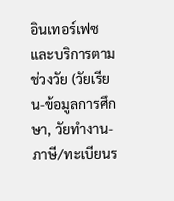อินเทอร์เฟซและบริการตามช่วงวัย (วัยเรียน-ข้อมูลการศึกษา, วัยทำงาน-ภาษี/ทะเบียนร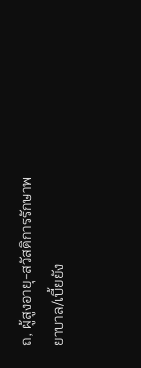ถ, ผู้สูงอายุ-สวัสดิการรักษาพยาบาล/เบี้ยยัง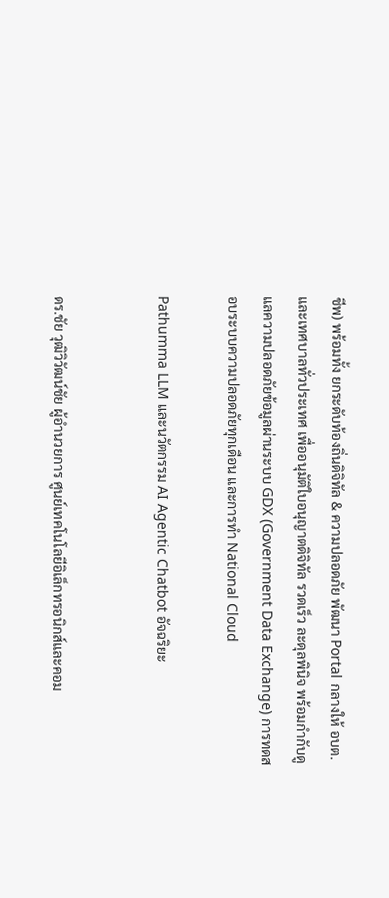ชีพ) พร้อมทั้ง ยกระดับท้องถิ่นดิจิทัล & ความปลอดภัย พัฒนา Portal กลางให้ อบต. และเทศบาลทั่วประเทศ เพื่ออนุมัติใบอนุญาตดิจิทัล รวดเร็ว ละดุลพินิจ พร้อมกำกับดูแลความปลอดภัยข้อมูลผ่านระบบ GDX (Government Data Exchange) การทดสอบระบบความปลอดภัยทุกเดือน และการทำ National Cloud

Pathumma LLM และนวัตกรรม AI Agentic Chatbot อัจฉริยะ


ดร.ชัย วุฒิวิวัฒน์ชัย ผู้อำนวยการ ศูนย์เทคโนโลยีอิเล็กทรอนิกส์และคอม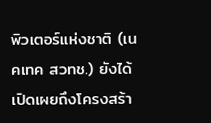พิวเตอร์แห่งชาติ (เนคเทค สวทช.) ยังได้เปิดเผยถึงโครงสร้า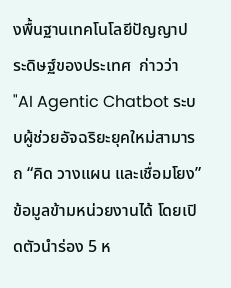งพื้นฐานเทคโนโลยีปัญญาประดิษฐ์ของประเทศ  ก่าวว่า "AI Agentic Chatbot ระบบผู้ช่วยอัจฉริยะยุคใหม่สามารถ “คิด วางแผน และเชื่อมโยง” ข้อมูลข้ามหน่วยงานได้ โดยเปิดตัวนำร่อง 5 ห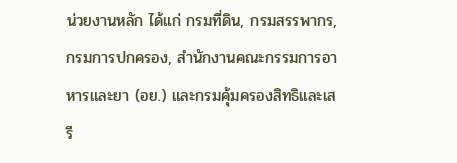น่วยงานหลัก ได้แก่ กรมที่ดิน, กรมสรรพากร, กรมการปกครอง, สำนักงานคณะกรรมการอาหารและยา (อย.) และกรมคุ้มครองสิทธิและเสรี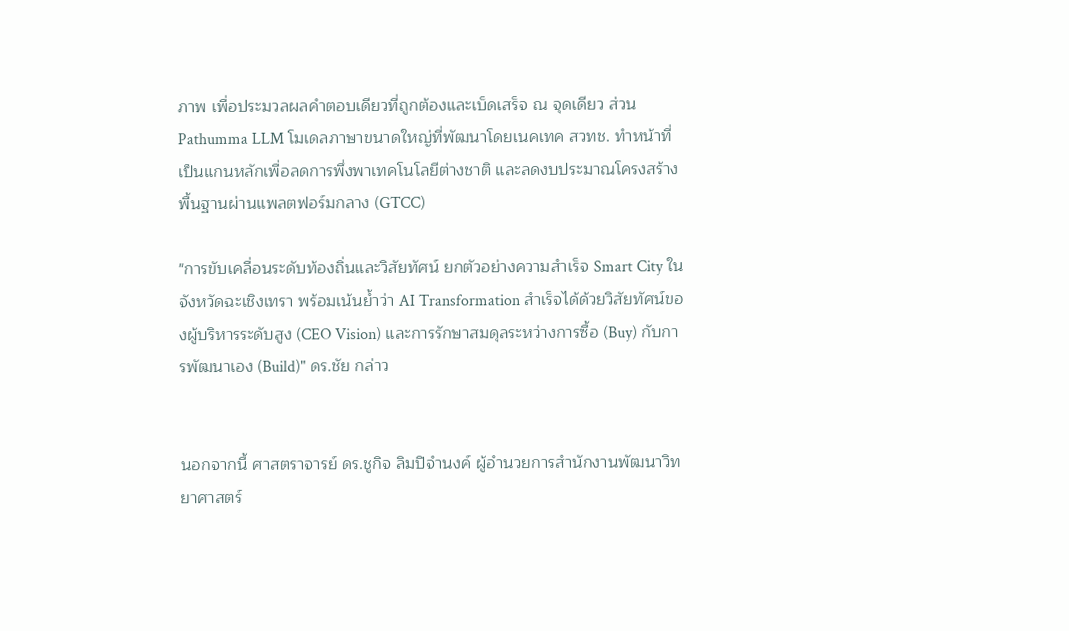ภาพ เพื่อประมวลผลคำตอบเดียวที่ถูกต้องและเบ็ดเสร็จ ณ จุดเดียว ส่วน Pathumma LLM โมเดลภาษาขนาดใหญ่ที่พัฒนาโดยเนคเทค สวทช. ทำหน้าที่เป็นแกนหลักเพื่อลดการพึ่งพาเทคโนโลยีต่างชาติ และลดงบประมาณโครงสร้างพื้นฐานผ่านแพลตฟอร์มกลาง (GTCC)

"การขับเคลื่อนระดับท้องถิ่นและวิสัยทัศน์ ยกตัวอย่างความสำเร็จ Smart City ใน จังหวัดฉะเชิงเทรา พร้อมเน้นย้ำว่า AI Transformation สำเร็จได้ด้วยวิสัยทัศน์ของผู้บริหารระดับสูง (CEO Vision) และการรักษาสมดุลระหว่างการซื้อ (Buy) กับการพัฒนาเอง (Build)" ดร.ชัย กล่าว


นอกจากนี้ ศาสตราจารย์ ดร.ชูกิจ ลิมปิจำนงค์ ผู้อำนวยการสำนักงานพัฒนาวิทยาศาสตร์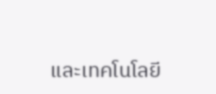และเทคโนโลยี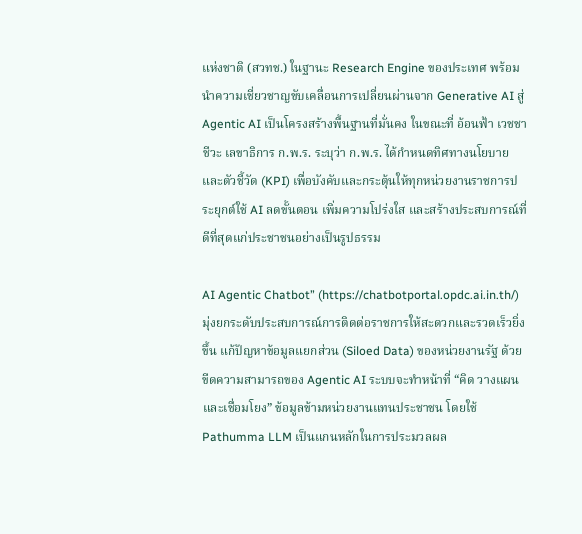แห่งชาติ (สวทช.) ในฐานะ Research Engine ของประเทศ พร้อมนำความเชี่ยวชาญขับเคลื่อนการเปลี่ยนผ่านจาก Generative AI สู่ Agentic AI เป็นโครงสร้างพื้นฐานที่มั่นคง ในขณะที่ อ้อนฟ้า เวชชาชีวะ เลขาธิการ ก.พ.ร. ระบุว่า ก.พ.ร. ได้กำหนดทิศทางนโยบายและตัวชี้วัด (KPI) เพื่อบังคับและกระตุ้นให้ทุกหน่วยงานราชการประยุกต์ใช้ AI ลดขั้นตอน เพิ่มความโปร่งใส และสร้างประสบการณ์ที่ดีที่สุดแก่ประชาชนอย่างเป็นรูปธรรม

AI Agentic Chatbot” (https://chatbotportal.opdc.ai.in.th/) มุ่งยกระดับประสบการณ์การติดต่อราชการให้สะดวกและรวดเร็วยิ่งขึ้น แก้ปัญหาข้อมูลแยกส่วน (Siloed Data) ของหน่วยงานรัฐ ด้วยขีดความสามารถของ Agentic AI ระบบจะทำหน้าที่ “คิด วางแผน และเชื่อมโยง” ข้อมูลข้ามหน่วยงานแทนประชาชน โดยใช้ Pathumma LLM เป็นแกนหลักในการประมวลผล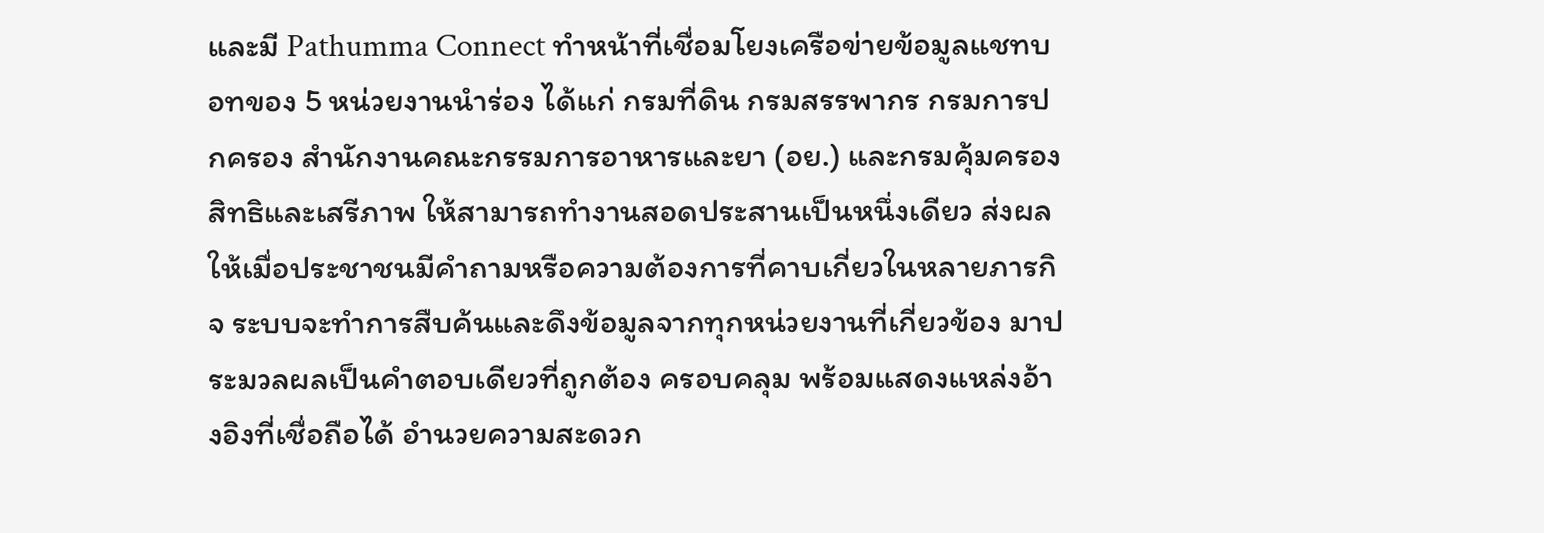และมี Pathumma Connect ทำหน้าที่เชื่อมโยงเครือข่ายข้อมูลแชทบอทของ 5 หน่วยงานนำร่อง ได้แก่ กรมที่ดิน กรมสรรพากร กรมการปกครอง สำนักงานคณะกรรมการอาหารและยา (อย.) และกรมคุ้มครองสิทธิและเสรีภาพ ให้สามารถทำงานสอดประสานเป็นหนึ่งเดียว ส่งผลให้เมื่อประชาชนมีคำถามหรือความต้องการที่คาบเกี่ยวในหลายภารกิจ ระบบจะทำการสืบค้นและดึงข้อมูลจากทุกหน่วยงานที่เกี่ยวข้อง มาประมวลผลเป็นคำตอบเดียวที่ถูกต้อง ครอบคลุม พร้อมแสดงแหล่งอ้างอิงที่เชื่อถือได้ อำนวยความสะดวก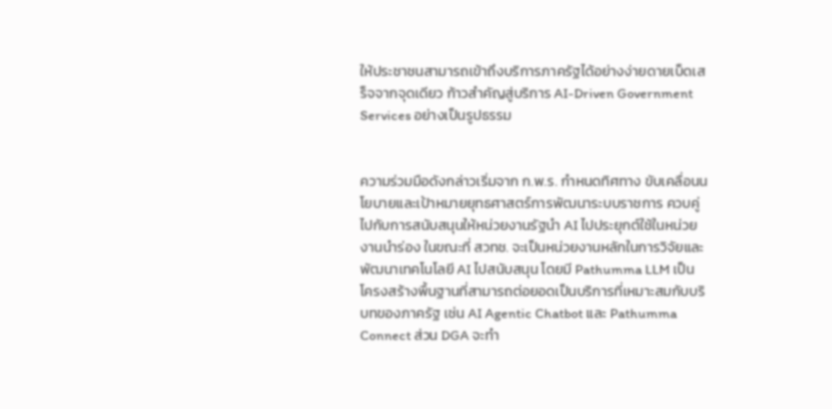ให้ประชาชนสามารถเข้าถึงบริการภาครัฐได้อย่างง่ายดายเบ็ดเสร็จจากจุดเดียว ก้าวสำคัญสู่บริการ AI-Driven Government Services อย่างเป็นรูปธรรม


ความร่วมมือดังกล่าวเริ่มจาก ก.พ.ร. กำหนดทิศทาง ขับเคลื่อนนโยบายและเป้าหมายยุทธศาสตร์การพัฒนาระบบราชการ ควบคู่ไปกับการสนับสนุนให้หน่วยงานรัฐนำ AI ไปประยุกต์ใช้ในหน่วยงานนำร่อง ในขณะที่ สวทช. จะเป็นหน่วยงานหลักในการวิจัยและพัฒนาเทคโนโลยี AI ไปสนับสนุน โดยมี Pathumma LLM เป็นโครงสร้างพื้นฐานที่สามารถต่อยอดเป็นบริการที่เหมาะสมกับบริบทของภาครัฐ เช่น AI Agentic Chatbot และ Pathumma Connect ส่วน DGA จะทำ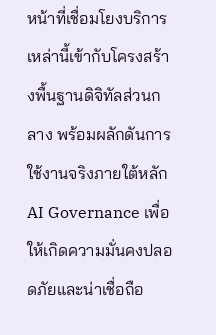หน้าที่เชื่อมโยงบริการเหล่านี้เข้ากับโครงสร้างพื้นฐานดิจิทัลส่วนกลาง พร้อมผลักดันการใช้งานจริงภายใต้หลัก AI Governance เพื่อให้เกิดความมั่นคงปลอดภัยและน่าเชื่อถือ